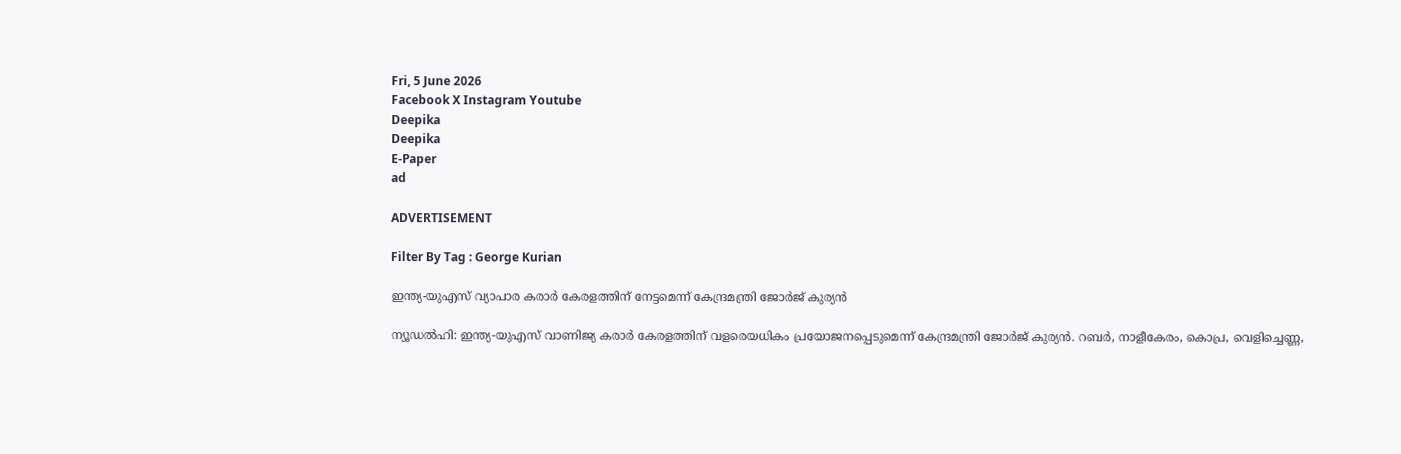Fri, 5 June 2026
Facebook X Instagram Youtube
Deepika
Deepika
E-Paper
ad

ADVERTISEMENT

Filter By Tag : George Kurian

ഇന്ത്യ-യുഎസ് വ്യാപാര കരാർ കേരളത്തിന് നേട്ടമെന്ന് കേന്ദ്രമന്ത്രി ജോർജ് കുര്യൻ

ന്യൂഡൽഹി: ഇന്ത്യ-യുഎസ് വാണിജ്യ കരാർ കേരളത്തിന് വളരെയധികം പ്രയോജനപ്പെടുമെന്ന് കേന്ദ്രമന്ത്രി ജോർജ് കുര്യൻ. റബർ, നാളീകേരം, കൊപ്ര, വെളിച്ചെണ്ണ,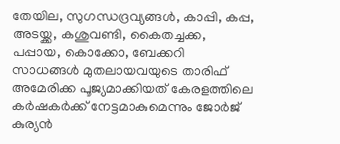തേയില, സുഗന്ധദ്രവ്യങ്ങൾ, കാപ്പി, കപ്പ, അടയ്ക്ക, കശുവണ്ടി, കൈതച്ചക്ക, പപ്പായ, കൊക്കോ, ബേക്കറി സാധങ്ങൾ മുതലായവയുടെ താരിഫ് അമേരിക്ക പൂജ്യമാക്കിയത് കേരളത്തിലെ കർഷകർക്ക് നേട്ടമാകുമെന്നും ജോർജ് കുര്യൻ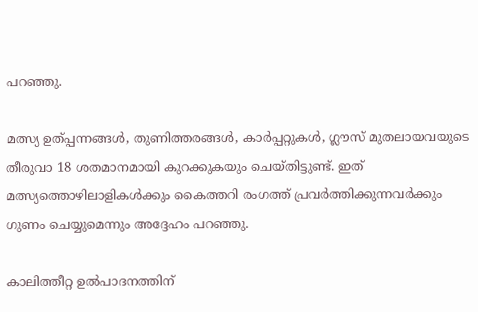പറഞ്ഞു.

മത്സ്യ ഉത്പ്പന്നങ്ങൾ, തുണിത്തരങ്ങൾ, കാർപ്പറ്റുകൾ, ഗ്ലൗസ് മുതലായവയുടെ തീരുവാ 18 ശതമാനമായി കുറക്കുകയും ചെയ്തിട്ടുണ്ട്. ഇത് മത്സ്യത്തൊഴിലാളികൾക്കും കൈത്തറി രംഗത്ത് പ്രവർത്തിക്കുന്നവർക്കും ഗുണം ചെയ്യുമെന്നും അദ്ദേഹം പറഞ്ഞു.

കാലിത്തീറ്റ ഉൽപാദനത്തിന്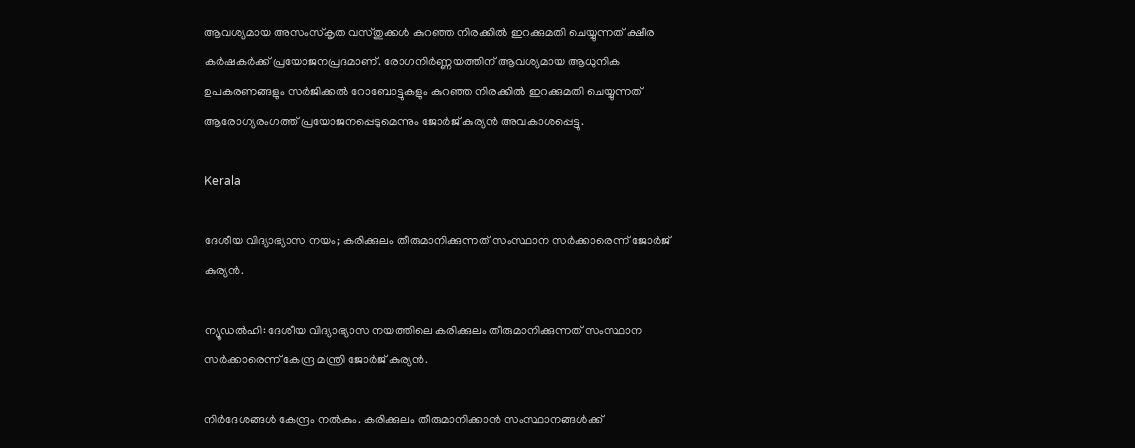ആവശ്യമായ അസംസ്കൃത വസ്തുക്കൾ കുറഞ്ഞ നിരക്കിൽ ഇറക്കുമതി ചെയ്യുന്നത് ക്ഷീര കർഷകർക്ക് പ്രയോജനപ്രദമാണ്. രോഗനിർണ്ണയത്തിന് ആവശ്യമായ ആധുനിക ഉപകരണങ്ങളും സർജിക്കൽ റോബോട്ടുകളും കുറഞ്ഞ നിരക്കിൽ ഇറക്കുമതി ചെയ്യുന്നത് ആരോഗ്യരംഗത്ത് പ്രയോജനപ്പെടുമെന്നും ജോർജ് കുര്യൻ അവകാശപ്പെട്ടു.

Kerala

ദേശീയ വിദ്യാഭ്യാസ നയം; കരിക്കുലം തീരുമാനിക്കുന്നത് സംസ്ഥാന സർക്കാരെന്ന് ജോർജ് കുര്യൻ.

ന്യൂഡൽഹി: ദേശീയ വിദ്യാഭ്യാസ നയത്തിലെ കരിക്കുലം തീരുമാനിക്കുന്നത് സംസ്ഥാന സർക്കാരെന്ന് കേന്ദ്ര മന്ത്രി ജോർജ് കുര്യൻ.

നിർദേശങ്ങൾ കേന്ദ്രം നൽകും. കരിക്കുലം തീരുമാനിക്കാൻ സംസ്ഥാനങ്ങൾക്ക്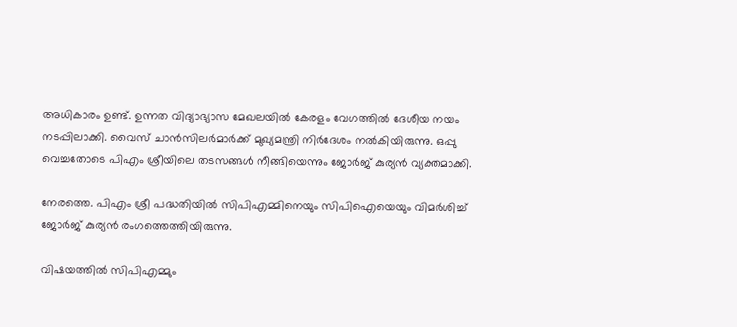അധികാരം ഉണ്ട്. ഉന്നത വിദ്യാഭ്യാസ മേഖലയിൽ കേരളം വേഗത്തിൽ ദേശീയ നയം നടപ്പിലാക്കി. വൈസ് ചാൻസിലർമാർക്ക് മുഖ്യമന്ത്രി നിർദേശം നൽകിയിരുന്നു. ഒപ്പു വെച്ചതോടെ പിഎം ശ്രീയിലെ തടസങ്ങൾ നീങ്ങിയെന്നും ജോർജ് കുര്യൻ വ്യക്തമാക്കി.

നേരത്തെ. പിഎം ശ്രീ പദ്ധതിയിൽ സിപിഎമ്മിനെയും സിപിഐയെയും വിമർശിച്ച് ജോർജ് കുര്യൻ രംഗത്തെത്തിയിരുന്നു.

വിഷയത്തിൽ സിപിഎമ്മും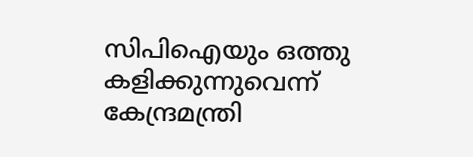സിപിഐയും ഒത്തു കളിക്കുന്നുവെന്ന് കേന്ദ്രമന്ത്രി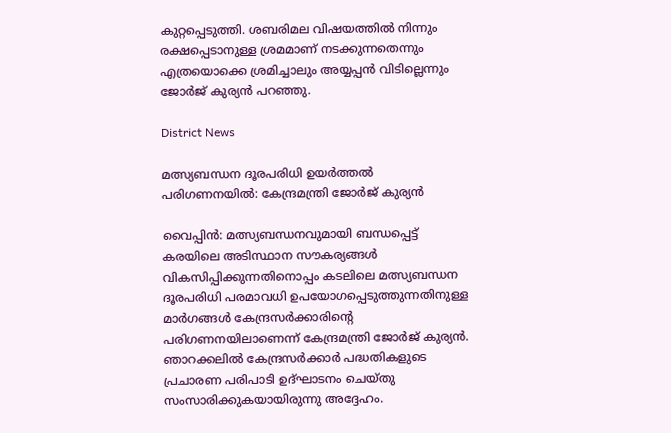കുറ്റപ്പെടുത്തി. ശബരിമല വിഷയത്തിൽ നിന്നും രക്ഷപ്പെടാനുള്ള ശ്രമമാണ് നടക്കുന്നതെന്നും എത്രയൊക്കെ ശ്രമിച്ചാലും അയ്യപ്പൻ വിടില്ലെന്നും ജോർജ് കുര്യൻ പറഞ്ഞു.

District News

മത്സ്യബന്ധന ദൂരപരിധി ഉയർത്തൽ പരിഗണനയിൽ: കേന്ദ്രമന്ത്രി ജോർജ് കുര്യൻ

വൈപ്പിൻ: മത്സ്യബന്ധനവുമായി ബന്ധപ്പെട്ട് കരയിലെ അടിസ്ഥാന സൗകര്യങ്ങൾ വികസിപ്പിക്കുന്നതിനൊപ്പം കടലിലെ മത്സ്യബന്ധന ദൂരപരിധി പരമാവധി ഉപയോഗപ്പെടുത്തുന്നതിനുള്ള മാർഗങ്ങൾ കേന്ദ്രസർക്കാരിന്‍റെ പരിഗണനയിലാണെന്ന് കേന്ദ്രമന്ത്രി ജോർജ് കുര്യൻ. ഞാറക്കലിൽ കേന്ദ്രസർക്കാർ പദ്ധതികളുടെ പ്രചാരണ പരിപാടി ഉദ്ഘാടനം ചെയ്തു സംസാരിക്കുകയായിരുന്നു അദ്ദേഹം.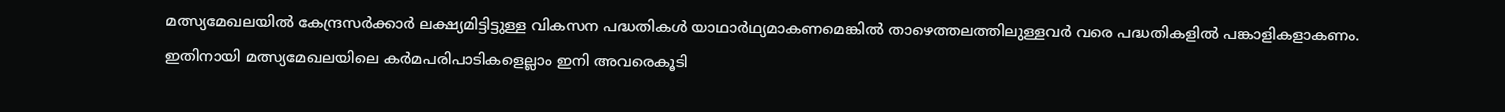മത്സ്യമേഖലയിൽ കേന്ദ്രസർക്കാർ ലക്ഷ്യമിട്ടിട്ടുള്ള വികസന പദ്ധതികൾ യാഥാർഥ്യമാകണമെങ്കിൽ താഴെത്തലത്തിലുള്ളവർ വരെ പദ്ധതികളിൽ പങ്കാളികളാകണം. ഇതിനായി മത്സ്യമേഖലയിലെ കർമപരിപാടികളെല്ലാം ഇനി അവരെകൂടി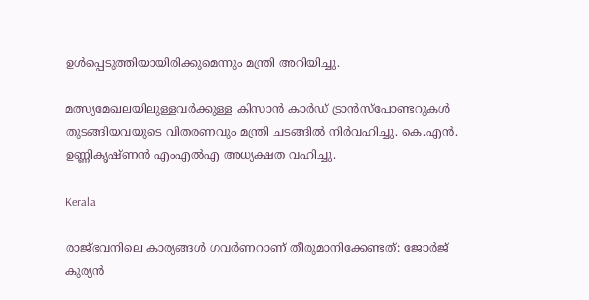ഉൾപ്പെടുത്തിയായിരിക്കുമെന്നും മന്ത്രി അറിയിച്ചു.

മത്സ്യമേഖലയിലുള്ളവർക്കുള്ള കിസാൻ കാർഡ് ട്രാൻസ്പോണ്ടറുകൾ തുടങ്ങിയവയുടെ വിതരണവും മന്ത്രി ചടങ്ങിൽ നിർവഹിച്ചു. കെ.എൻ. ഉണ്ണികൃഷ്ണൻ എംഎൽഎ അധ്യക്ഷത വഹിച്ചു.

Kerala

രാജ്ഭവനിലെ കാര്യങ്ങൾ ഗവർണറാണ് തീരുമാനിക്കേണ്ടത്: ജോർജ് കുര്യൻ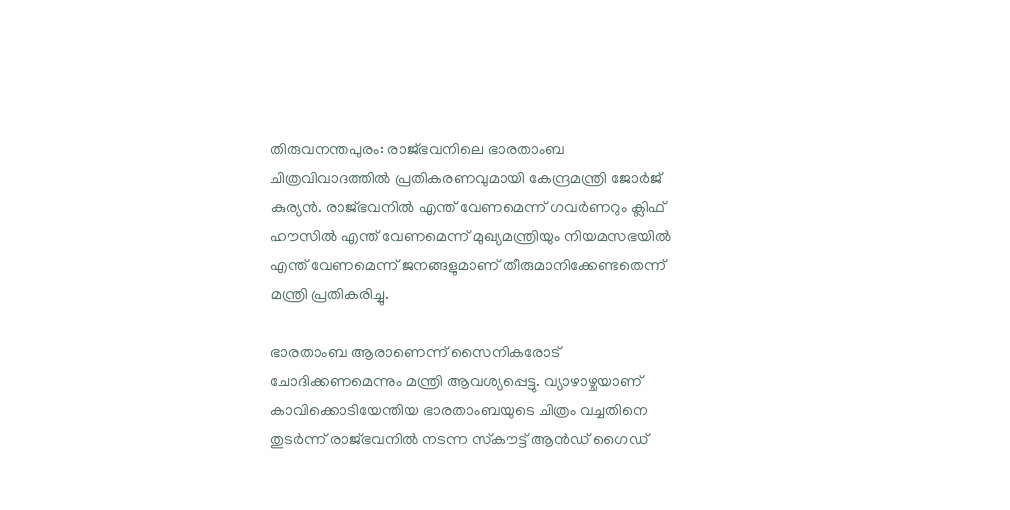തിരുവനന്തപുരം: രാജ്ഭവനിലെ ഭാരതാംബ ചിത്രവിവാദത്തിൽ പ്രതികരണവുമായി കേന്ദ്രമന്ത്രി ജോർജ് കുര്യൻ. രാജ്ഭവനിൽ എന്ത് വേണമെന്ന് ഗവർണറും ക്ലിഫ് ഹൗസിൽ എന്ത് വേണമെന്ന് മുഖ്യമന്ത്രിയും നിയമസഭയിൽ എന്ത് വേണമെന്ന് ജനങ്ങളുമാണ് തീരുമാനിക്കേണ്ടതെന്ന് മന്ത്രി പ്രതികരിച്ചു.

ഭാരതാംബ ആരാണെന്ന് സൈനികരോട് ചോദിക്കണമെന്നും മന്ത്രി ആവശ്യപ്പെട്ടു. വ്യാഴാഴ്ചയാണ് കാവിക്കൊടിയേന്തിയ ഭാരതാംബയുടെ ചിത്രം വച്ചതിനെ തുടര്‍ന്ന് രാജ്ഭവനില്‍ നടന്ന സ്‌കൗട്ട് ആന്‍ഡ് ഗൈഡ്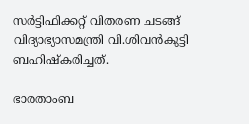സര്‍ട്ടിഫിക്കറ്റ് വിതരണ ചടങ്ങ് വിദ്യാഭ്യാസമന്ത്രി വി.ശിവന്‍കുട്ടി ബഹിഷ്‌കരിച്ചത്.

ഭാരതാംബ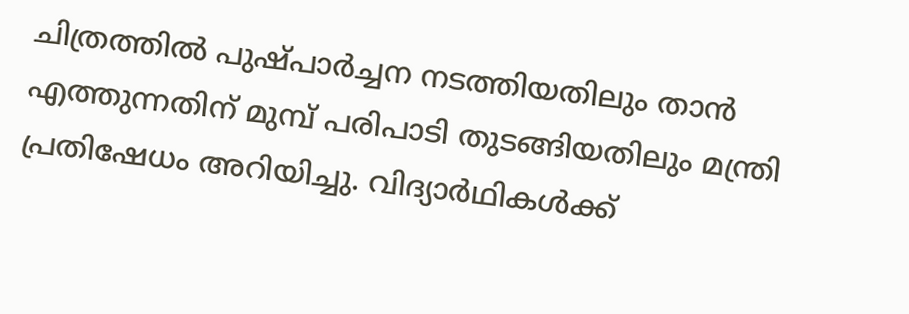ചിത്രത്തില്‍ പുഷ്പാര്‍ച്ചന നടത്തിയതിലും താന്‍ എത്തുന്നതിന് മുമ്പ് പരിപാടി തുടങ്ങിയതിലും മന്ത്രി പ്രതിഷേധം അറിയിച്ചു. വിദ്യാര്‍ഥികള്‍ക്ക്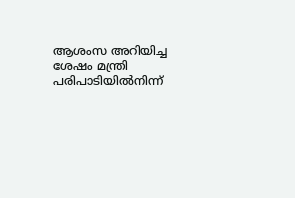ആശംസ അറിയിച്ച ശേഷം മന്ത്രി പരിപാടിയില്‍നിന്ന്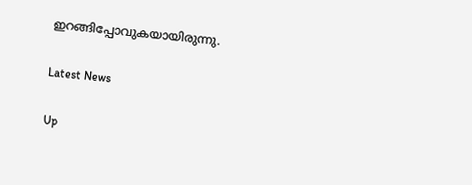ഇറങ്ങിപ്പോവുകയായിരുന്നു.

Latest News

Up